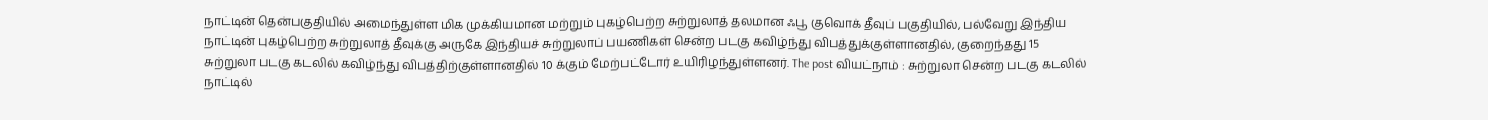நாட்டின் தென்பகுதியில் அமைந்துள்ள மிக முக்கியமான மற்றும் புகழ்பெற்ற சுற்றுலாத் தலமான ஃபூ குவொக் தீவுப் பகுதியில், பல்வேறு இந்திய
நாட்டின் புகழ்பெற்ற சுற்றுலாத் தீவுக்கு அருகே இந்தியச் சுற்றுலாப் பயணிகள் சென்ற படகு கவிழ்ந்து விபத்துக்குள்ளானதில், குறைந்தது 15
சுற்றுலா படகு கடலில் கவிழ்ந்து விபத்திற்குள்ளானதில் 10 க்கும் மேற்பட்டோர் உயிரிழந்துள்ளனர். The post வியட்நாம் : சுற்றுலா சென்ற படகு கடலில்
நாட்டில்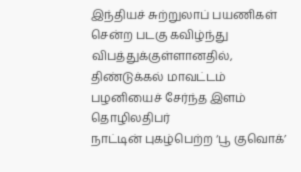இந்தியச் சுற்றுலாப் பயணிகள் சென்ற படகு கவிழ்ந்து விபத்துக்குள்ளானதில், திண்டுக்கல் மாவட்டம் பழனியைச் சேர்ந்த இளம் தொழிலதிபர்
நாட்டின் புகழ்பெற்ற ‘பூ குவொக்’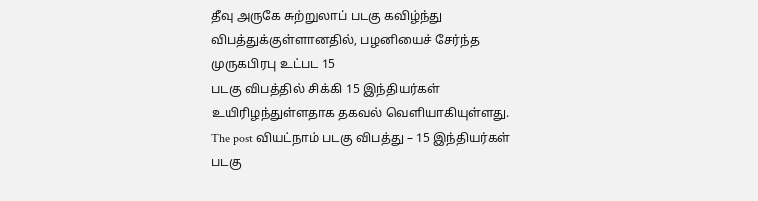தீவு அருகே சுற்றுலாப் படகு கவிழ்ந்து விபத்துக்குள்ளானதில், பழனியைச் சேர்ந்த முருகபிரபு உட்பட 15
படகு விபத்தில் சிக்கி 15 இந்தியர்கள் உயிரிழந்துள்ளதாக தகவல் வெளியாகியுள்ளது. The post வியட்நாம் படகு விபத்து – 15 இந்தியர்கள்
படகு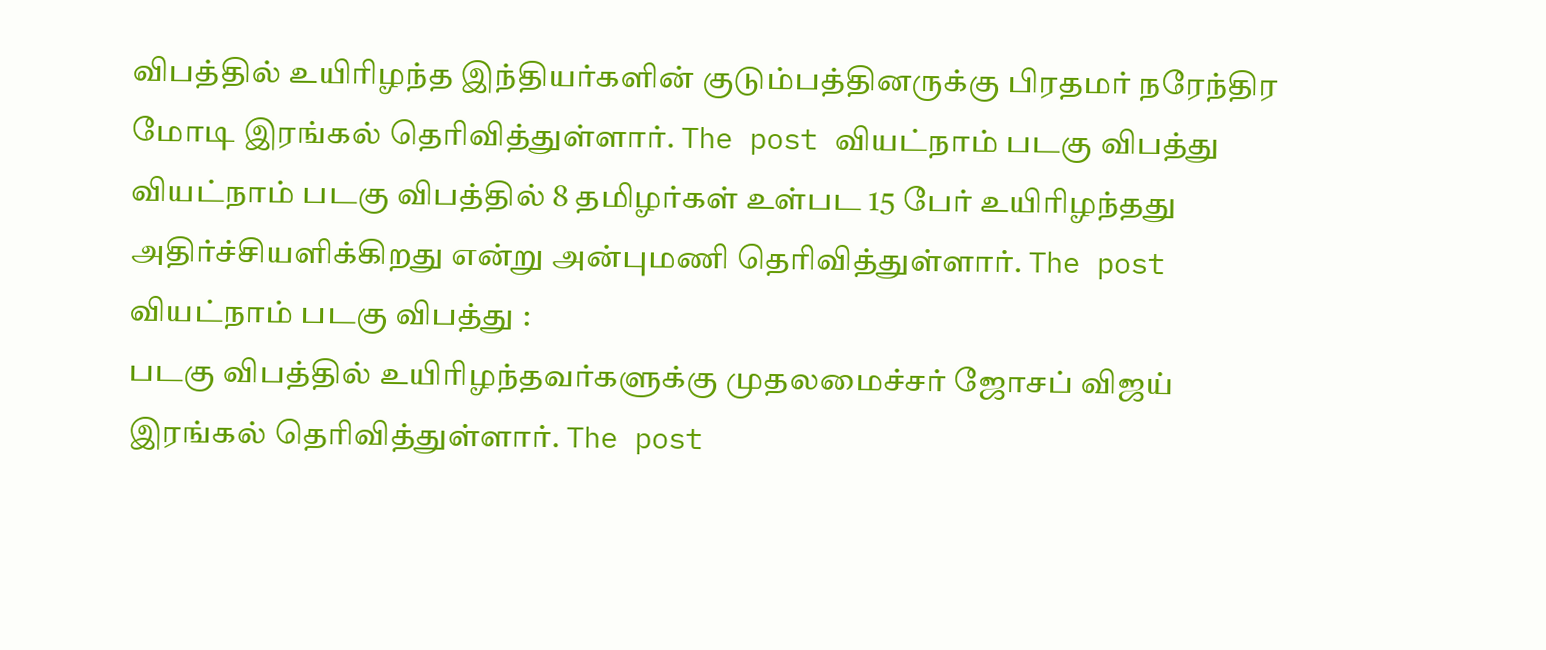விபத்தில் உயிரிழந்த இந்தியர்களின் குடும்பத்தினருக்கு பிரதமர் நரேந்திர மோடி இரங்கல் தெரிவித்துள்ளார். The post வியட்நாம் படகு விபத்து
வியட்நாம் படகு விபத்தில் 8 தமிழர்கள் உள்பட 15 பேர் உயிரிழந்தது அதிர்ச்சியளிக்கிறது என்று அன்புமணி தெரிவித்துள்ளார். The post வியட்நாம் படகு விபத்து :
படகு விபத்தில் உயிரிழந்தவர்களுக்கு முதலமைச்சர் ஜோசப் விஜய் இரங்கல் தெரிவித்துள்ளார். The post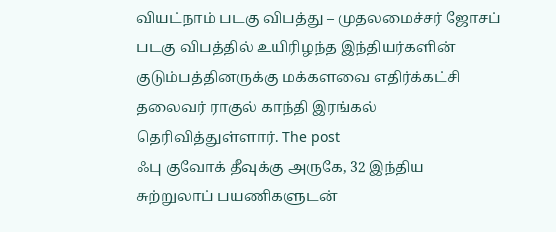வியட்நாம் படகு விபத்து – முதலமைச்சர் ஜோசப்
படகு விபத்தில் உயிரிழந்த இந்தியர்களின் குடும்பத்தினருக்கு மக்களவை எதிர்க்கட்சி தலைவர் ராகுல் காந்தி இரங்கல் தெரிவித்துள்ளார். The post
ஃபு குவோக் தீவுக்கு அருகே, 32 இந்திய சுற்றுலாப் பயணிகளுடன்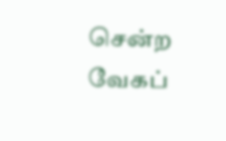சென்ற வேகப்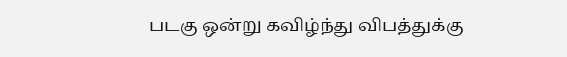படகு ஒன்று கவிழ்ந்து விபத்துக்கு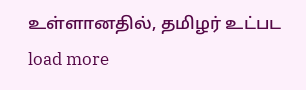உள்ளானதில், தமிழர் உட்பட
load more